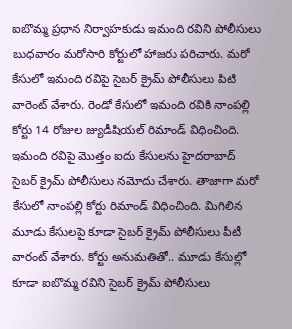ఐబొమ్మ ప్రధాన నిర్వాహకుడు ఇమంది రవిని పోలీసులు బుధవారం మరోసారి కోర్టులో హాజరు పరిచారు. మరో కేసులో ఇమంది రవిపై సైబర్ క్రైమ్ పోలీసులు పిటి వారెంట్ వేశారు. రెండో కేసులో ఇమంది రవికి నాంపల్లి కోర్టు 14 రోజుల జ్యుడీషియల్ రిమాండ్ విధించింది. ఇమంది రవిపై మొత్తం ఐదు కేసులను హైదరాబాద్ సైబర్ క్రైమ్ పోలీసులు నమోదు చేశారు. తాజాగా మరో కేసులో నాంపల్లి కోర్టు రిమాండ్ విధించింది. మిగిలిన మూడు కేసులపై కూడా సైబర్ క్రైమ్ పోలీసులు పీటీ వారంట్ వేశారు. కోర్టు అనుమతితో.. మూడు కేసుల్లో కూడా ఐబొమ్మ రవిని సైబర్ క్రైమ్ పోలీసులు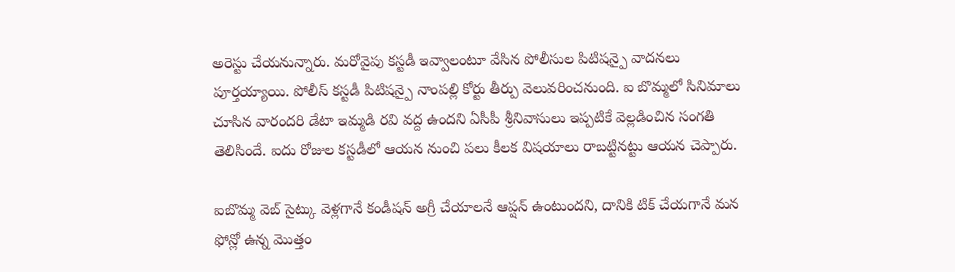అరెస్టు చేయనున్నారు. మరోవైపు కస్టడీ ఇవ్వాలంటూ వేసిన పోలీసుల పిటిషన్పై వాదనలు పూర్తయ్యాయి. పోలీస్ కస్టడీ పిటిషన్పై నాంపల్లి కోర్టు తీర్పు వెలువరించనుంది. ఐ బొమ్మలో సినిమాలు చూసిన వారందరి డేటా ఇమ్మడి రవి వద్ద ఉందని ఏసీపీ శ్రీనివాసులు ఇప్పటికే వెల్లడించిన సంగతి తెలిసిందే. ఐదు రోజుల కస్టడీలో ఆయన నుంచి పలు కీలక విషయాలు రాబట్టినట్టు ఆయన చెప్పారు.

ఐబొమ్మ వెబ్ సైట్కు వెళ్లగానే కండీషన్ అగ్రీ చేయాలనే ఆప్షన్ ఉంటుందని, దానికి టిక్ చేయగానే మన ఫోన్లో ఉన్న మొత్తం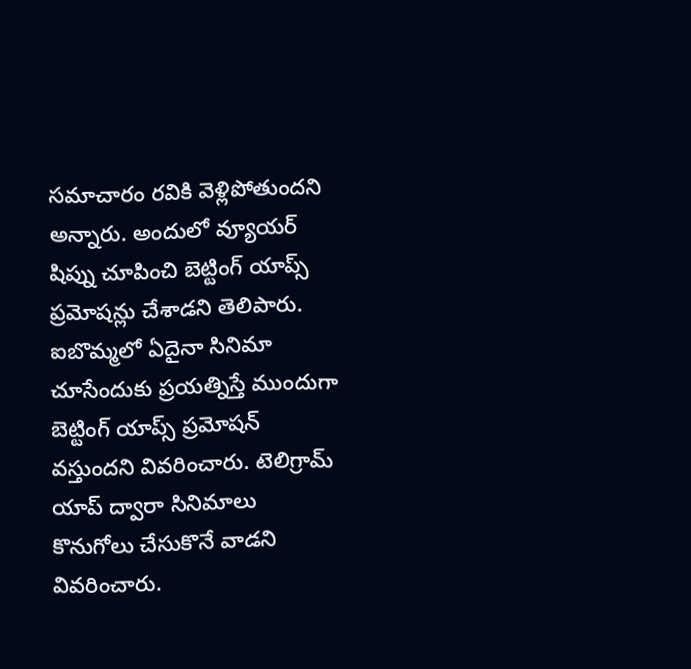సమాచారం రవికి వెళ్లిపోతుందని అన్నారు. అందులో వ్యూయర్ షిప్ను చూపించి బెట్టింగ్ యాప్స్ ప్రమోషన్లు చేశాడని తెలిపారు. ఐబొమ్మలో ఏదైనా సినిమా చూసేందుకు ప్రయత్నిస్తే ముందుగా బెట్టింగ్ యాప్స్ ప్రమోషన్ వస్తుందని వివరించారు. టెలిగ్రామ్ యాప్ ద్వారా సినిమాలు కొనుగోలు చేసుకొనే వాడని వివరించారు.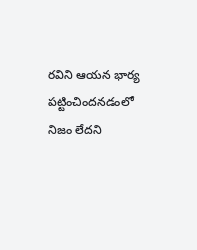రవిని ఆయన భార్య పట్టించిందనడంలో నిజం లేదని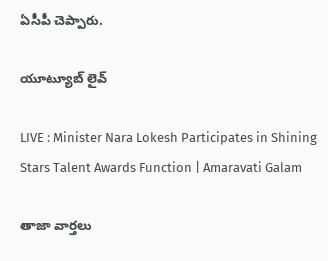ఏసీపీ చెప్పారు.

యూట్యూబ్ లైవ్

LIVE : Minister Nara Lokesh Participates in Shining Stars Talent Awards Function | Amaravati Galam

తాజా వార్తలు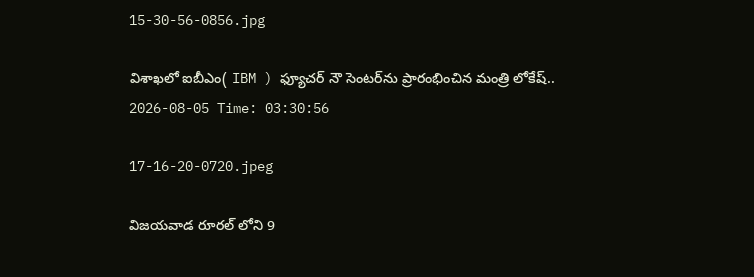15-30-56-0856.jpg

విశాఖలో ఐబీఎం( IBM ) ఫ్యూచర్ నౌ సెంటర్‌ను ప్రారంభించిన మంత్రి లోకేష్..
2026-08-05 Time: 03:30:56

17-16-20-0720.jpeg

విజయవాడ రూరల్ లోని 9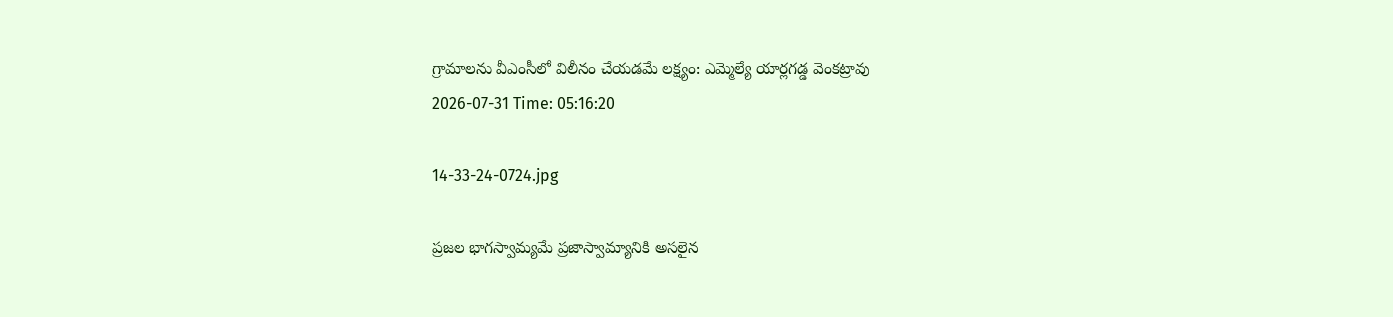గ్రామాలను వీఎంసీలో విలీనం చేయడమే లక్ష్యం: ఎమ్మెల్యే యార్లగడ్డ వెంకట్రావు
2026-07-31 Time: 05:16:20

14-33-24-0724.jpg

ప్ర‌జ‌ల భాగ‌స్వామ్య‌మే ప్రజాస్వామ్యానికి అస‌లైన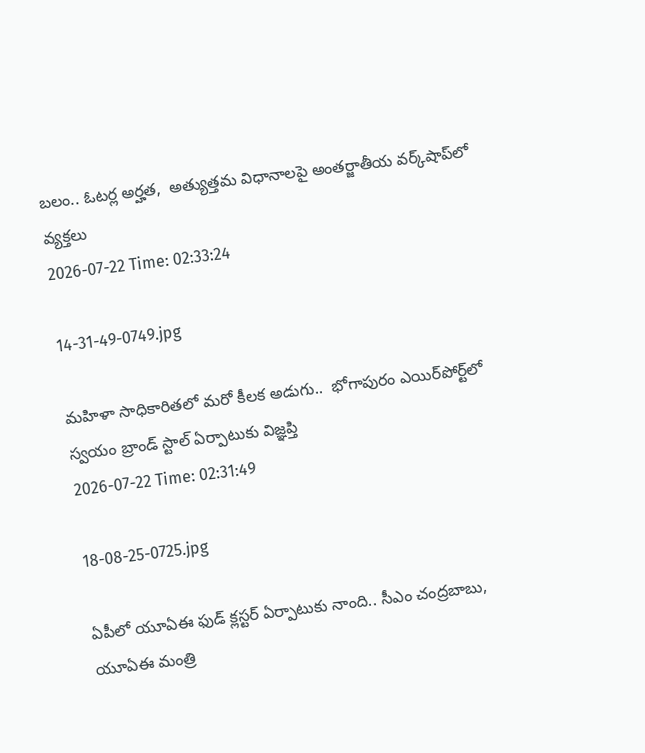బ‌లం.. ఓట‌ర్ల అర్హ‌త‌,  అత్యుత్త‌మ విధానాల‌పై అంతర్జాతీయ వ‌ర్క్‌షాప్‌లో వ్యక్తలు
2026-07-22 Time: 02:33:24

14-31-49-0749.jpg

మ‌హిళా సాధికారిత‌లో మ‌రో కీల‌క అడుగు..  భోగాపురం ఎయిర్‌పోర్ట్‌లో స్వ‌యం బ్రాండ్ స్టాల్ ఏర్పాటుకు విజ్ఞ‌ప్తి
2026-07-22 Time: 02:31:49

18-08-25-0725.jpg

ఏపీలో యూఏఈ ఫుడ్ క్లస్టర్ ఏర్పాటుకు నాంది.. సీఎం చంద్రబాబు, యూఏఈ మంత్రి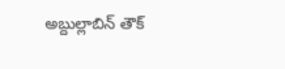అబ్దుల్లాబిన్ తౌక్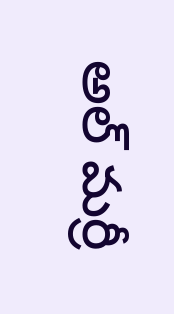అల్ మర్రీ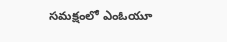సమక్షంలో ఎంఓయూ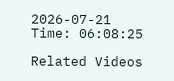2026-07-21 Time: 06:08:25

Related Videos